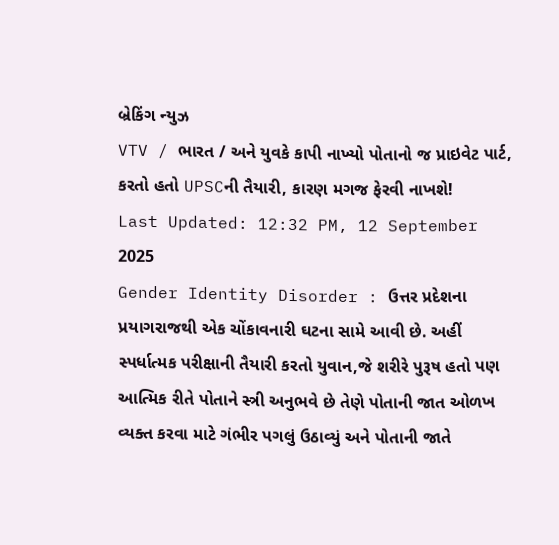બ્રેકિંગ ન્યુઝ
VTV / ભારત / અને યુવકે કાપી નાખ્યો પોતાનો જ પ્રાઇવેટ પાર્ટ, કરતો હતો UPSCની તૈયારી, કારણ મગજ ફેરવી નાખશે!
Last Updated: 12:32 PM, 12 September 2025
Gender Identity Disorder : ઉત્તર પ્રદેશના પ્રયાગરાજથી એક ચોંકાવનારી ઘટના સામે આવી છે. અહીં સ્પર્ધાત્મક પરીક્ષાની તૈયારી કરતો યુવાન,જે શરીરે પુરૂષ હતો પણ આત્મિક રીતે પોતાને સ્ત્રી અનુભવે છે તેણે પોતાની જાત ઓળખ વ્યક્ત કરવા માટે ગંભીર પગલું ઉઠાવ્યું અને પોતાની જાતે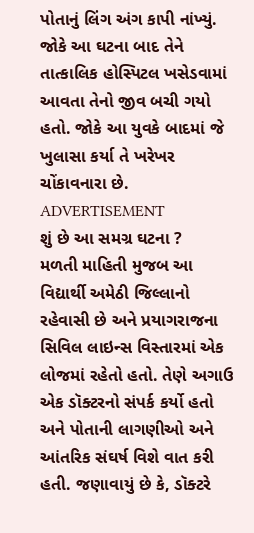પોતાનું લિંગ અંગ કાપી નાંખ્યું. જોકે આ ઘટના બાદ તેને તાત્કાલિક હોસ્પિટલ ખસેડવામાં આવતા તેનો જીવ બચી ગયો હતો. જોકે આ યુવકે બાદમાં જે ખુલાસા કર્યા તે ખરેખર ચોંકાવનારા છે.
ADVERTISEMENT
શું છે આ સમગ્ર ઘટના ?
મળતી માહિતી મુજબ આ વિદ્યાર્થી અમેઠી જિલ્લાનો રહેવાસી છે અને પ્રયાગરાજના સિવિલ લાઇન્સ વિસ્તારમાં એક લોજમાં રહેતો હતો. તેણે અગાઉ એક ડૉક્ટરનો સંપર્ક કર્યો હતો અને પોતાની લાગણીઓ અને આંતરિક સંઘર્ષ વિશે વાત કરી હતી. જણાવાયું છે કે, ડૉક્ટરે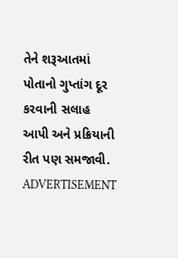તેને શરૂઆતમાં પોતાનો ગુપ્તાંગ દૂર કરવાની સલાહ આપી અને પ્રક્રિયાની રીત પણ સમજાવી.
ADVERTISEMENT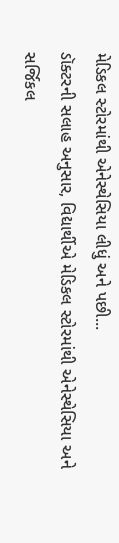મેડિકલ સ્ટોરમાંથી એનેસ્થેસિયા લીધું અને પછી...
ડૉક્ટરની સલાહ અનુસાર, વિદ્યાર્થીએ મેડિકલ સ્ટોરમાંથી એનેસ્થેસિયા અને સર્જિકલ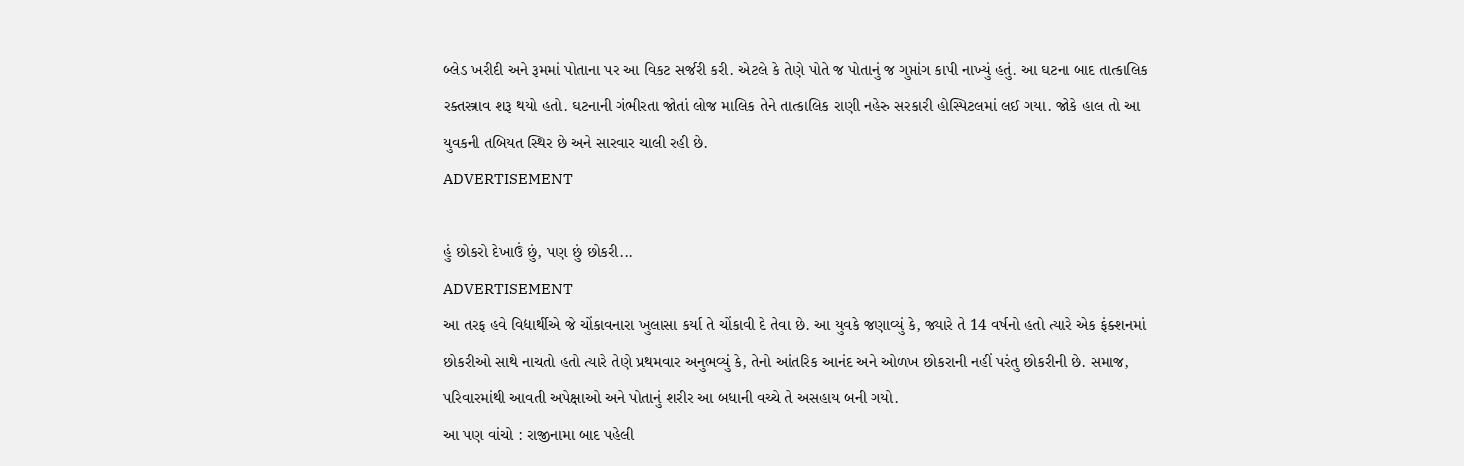બ્લેડ ખરીદી અને રૂમમાં પોતાના પર આ વિકટ સર્જરી કરી. એટલે કે તેણે પોતે જ પોતાનું જ ગુપ્તાંગ કાપી નાખ્યું હતું. આ ઘટના બાદ તાત્કાલિક રક્તસ્ત્રાવ શરૂ થયો હતો. ઘટનાની ગંભીરતા જોતાં લોજ માલિક તેને તાત્કાલિક રાણી નહેરુ સરકારી હોસ્પિટલમાં લઈ ગયા. જોકે હાલ તો આ યુવકની તબિયત સ્થિર છે અને સારવાર ચાલી રહી છે.
ADVERTISEMENT

હું છોકરો દેખાઉં છું, પણ છું છોકરી...
ADVERTISEMENT
આ તરફ હવે વિદ્યાર્થીએ જે ચોંકાવનારા ખુલાસા કર્યા તે ચોંકાવી દે તેવા છે. આ યુવકે જણાવ્યું કે, જ્યારે તે 14 વર્ષનો હતો ત્યારે એક ફંક્શનમાં છોકરીઓ સાથે નાચતો હતો ત્યારે તેણે પ્રથમવાર અનુભવ્યું કે, તેનો આંતરિક આનંદ અને ઓળખ છોકરાની નહીં પરંતુ છોકરીની છે. સમાજ, પરિવારમાંથી આવતી અપેક્ષાઓ અને પોતાનું શરીર આ બધાની વચ્ચે તે અસહાય બની ગયો.
આ પણ વાંચો : રાજીનામા બાદ પહેલી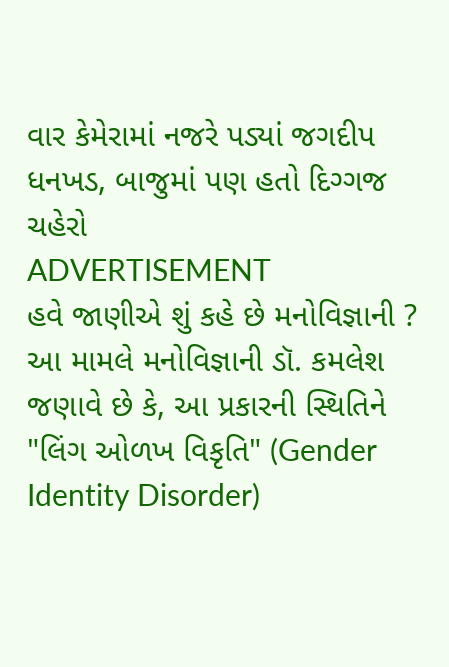વાર કેમેરામાં નજરે પડ્યાં જગદીપ ધનખડ, બાજુમાં પણ હતો દિગ્ગજ ચહેરો
ADVERTISEMENT
હવે જાણીએ શું કહે છે મનોવિજ્ઞાની ?
આ મામલે મનોવિજ્ઞાની ડૉ. કમલેશ જણાવે છે કે, આ પ્રકારની સ્થિતિને "લિંગ ઓળખ વિકૃતિ" (Gender Identity Disorder)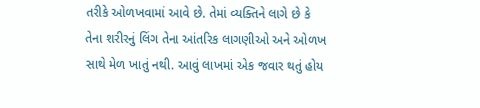તરીકે ઓળખવામાં આવે છે. તેમાં વ્યક્તિને લાગે છે કે તેના શરીરનું લિંગ તેના આંતરિક લાગણીઓ અને ઓળખ સાથે મેળ ખાતું નથી. આવું લાખમાં એક જવાર થતું હોય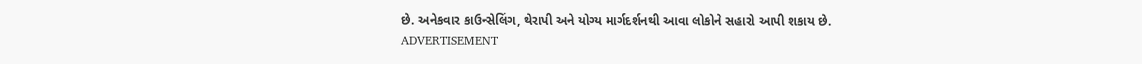છે. અનેકવાર કાઉન્સેલિંગ, થેરાપી અને યોગ્ય માર્ગદર્શનથી આવા લોકોને સહારો આપી શકાય છે.
ADVERTISEMENT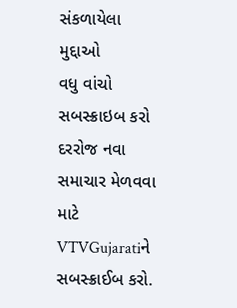સંકળાયેલા મુદ્દાઓ
વધુ વાંચો
સબસ્ક્રાઇબ કરો
દરરોજ નવા સમાચાર મેળવવા માટે VTVGujaratiને સબસ્ક્રાઈબ કરો.